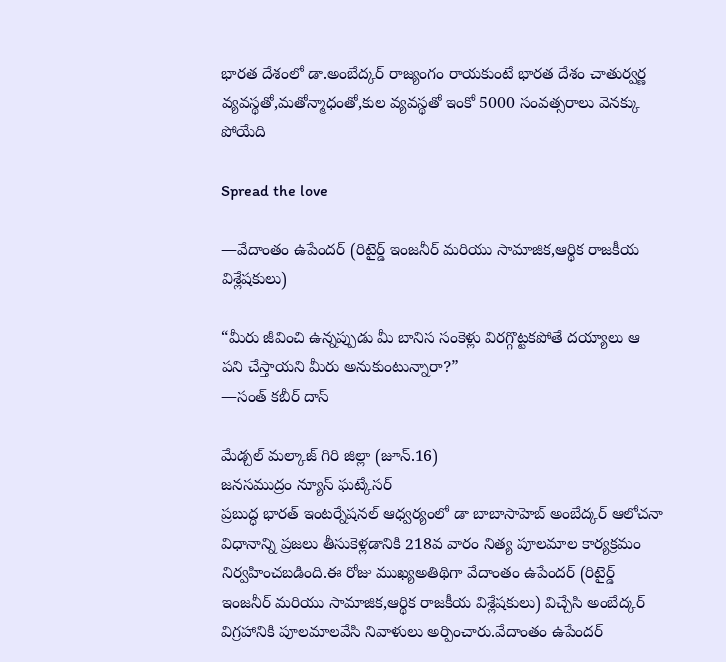భారత దేశంలో డా.అంబేద్కర్ రాజ్యంగం రాయకుంటే భారత దేశం చాతుర్వర్ణ వ్యవస్థతో,మతోన్మాధంతో,కుల వ్యవస్థతో ఇంకో 5000 సంవత్సరాలు వెనక్కు పోయేది

Spread the love

—వేదాంతం ఉపేందర్ (రిటైర్డ్ ఇంజనీర్ మరియు సామాజిక,ఆర్థిక రాజకీయ విశ్లేషకులు)

“మీరు జీవించి ఉన్నప్పుడు మీ బానిస సంకెళ్లు విరగ్గొట్టకపోతే దయ్యాలు ఆ పని చేస్తాయని మీరు అనుకుంటున్నారా?”
—సంత్ కబీర్ దాస్

మేడ్చల్ మల్కాజ్ గిరి జిల్లా (జూన్.16)
జనసముద్రం న్యూస్ ఘట్కేసర్
ప్రబుద్ధ భారత్ ఇంటర్నేషనల్ ఆధ్వర్యంలో డా బాబాసాహెబ్ అంబేద్కర్ ఆలోచనా విధానాన్ని ప్రజలు తీసుకెళ్లడానికి 218వ వారం నిత్య పూలమాల కార్యక్రమం నిర్వహించబడింది.ఈ రోజు ముఖ్యఅతిథిగా వేదాంతం ఉపేందర్ (రిటైర్డ్ ఇంజనీర్ మరియు సామాజిక,ఆర్థిక రాజకీయ విశ్లేషకులు) విచ్చేసి అంబేద్కర్ విగ్రహానికి పూలమాలవేసి నివాళులు అర్పించారు.వేదాంతం ఉపేందర్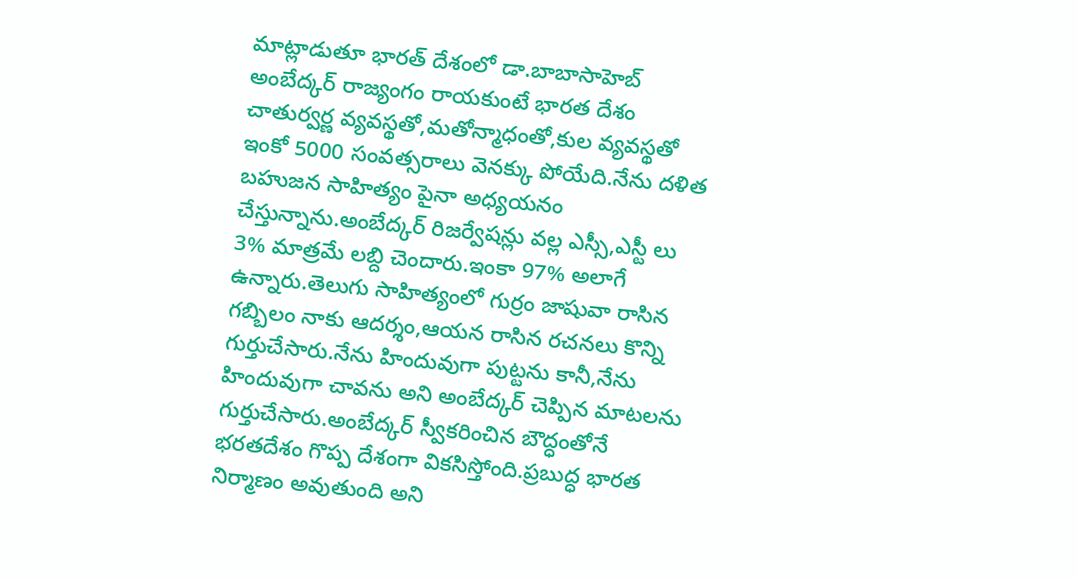మాట్లాడుతూ భారత్ దేశంలో డా.బాబాసాహెబ్ అంబేద్కర్ రాజ్యంగం రాయకుంటే భారత దేశం చాతుర్వర్ణ వ్యవస్థతో,మతోన్మాధంతో,కుల వ్యవస్థతో ఇంకో 5000 సంవత్సరాలు వెనక్కు పోయేది.నేను దళిత బహుజన సాహిత్యం పైనా అధ్యయనం చేస్తున్నాను.అంబేద్కర్ రిజర్వేషన్లు వల్ల ఎస్సీ,ఎస్టీ లు 3% మాత్రమే లబ్ది చెందారు.ఇంకా 97% అలాగే ఉన్నారు.తెలుగు సాహిత్యంలో గుర్రం జాషువా రాసిన గబ్బిలం నాకు ఆదర్శం,ఆయన రాసిన రచనలు కొన్ని గుర్తుచేసారు.నేను హిందువుగా పుట్టను కానీ,నేను హిందువుగా చావను అని అంబేద్కర్ చెప్పిన మాటలను గుర్తుచేసారు.అంబేద్కర్ స్వీకరించిన బౌద్ధంతోనే భరతదేశం గొప్ప దేశంగా వికసిస్తోంది.ప్రబుద్ధ భారత నిర్మాణం అవుతుంది అని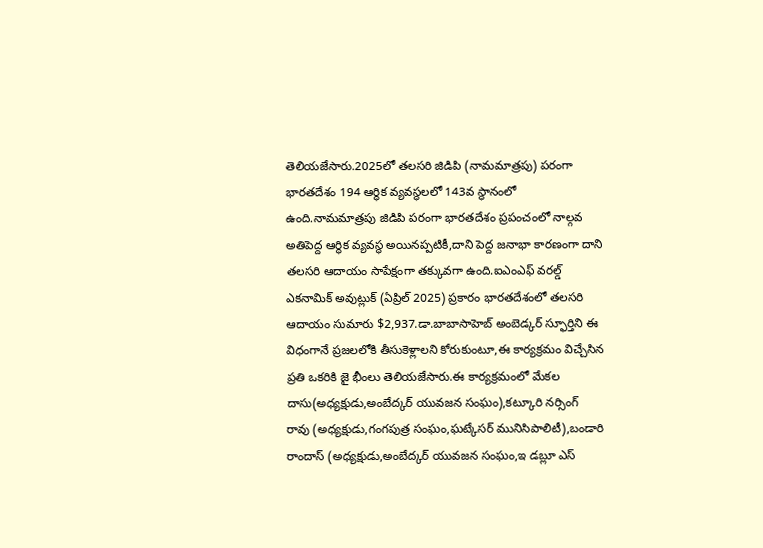తెలియజేసారు.2025లో తలసరి జిడిపి (నామమాత్రపు) పరంగా భారతదేశం 194 ఆర్థిక వ్యవస్థలలో 143వ స్థానంలో ఉంది.నామమాత్రపు జిడిపి పరంగా భారతదేశం ప్రపంచంలో నాల్గవ అతిపెద్ద ఆర్థిక వ్యవస్థ అయినప్పటికీ,దాని పెద్ద జనాభా కారణంగా దాని తలసరి ఆదాయం సాపేక్షంగా తక్కువగా ఉంది.ఐఎంఎఫ్ వరల్డ్ ఎకనామిక్ అవుట్లుక్ (ఏప్రిల్ 2025) ప్రకారం భారతదేశంలో తలసరి ఆదాయం సుమారు $2,937.డా.బాబాసాహెబ్ అంబెడ్కర్ స్ఫూర్తిని ఈ విధంగానే ప్రజలలోకి తీసుకెళ్లాలని కోరుకుంటూ,ఈ కార్యక్రమం విచ్చేసిన ప్రతి ఒకరికి జై భీంలు తెలియజేసారు.ఈ కార్యక్రమంలో మేకల దాసు(అధ్యక్షుడు,అంబేద్కర్ యువజన సంఘం),కట్కూరి నర్సింగ్ రావు (అధ్యక్షుడు,గంగపుత్ర సంఘం,ఘట్కేసర్ మునిసిపాలిటీ),బండారి రాందాస్ (అధ్యక్షుడు,అంబేద్కర్ యువజన సంఘం,ఇ డబ్లూ ఎస్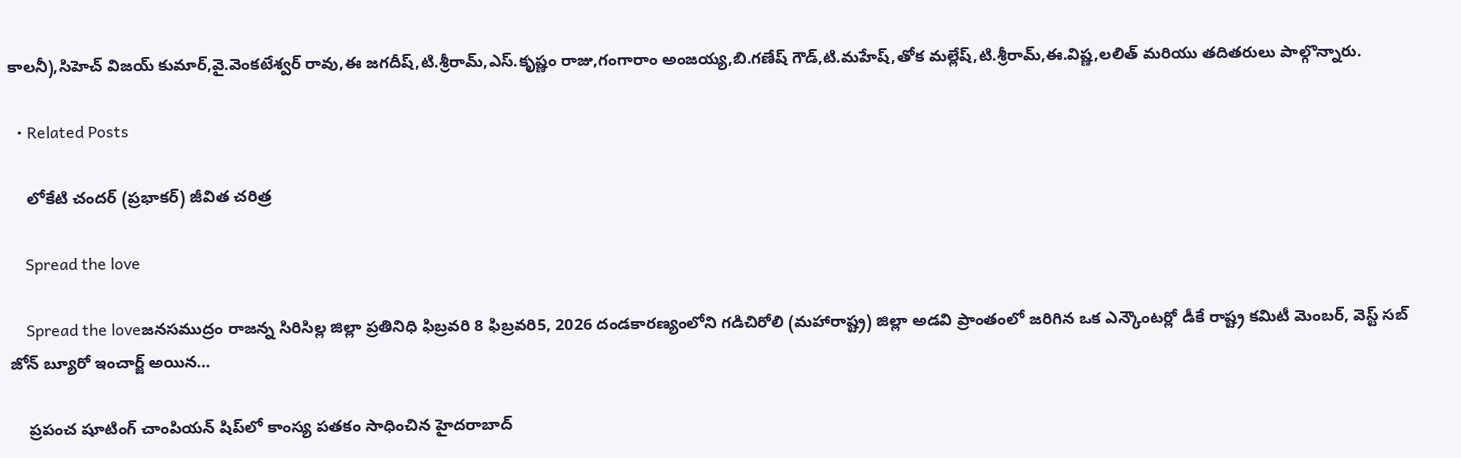కాలనీ),సిహెచ్ విజయ్ కుమార్,వై.వెంకటేశ్వర్ రావు,ఈ జగదీష్,టి.శ్రీరామ్,ఎస్.కృష్ణం రాజు,గంగారాం అంజయ్య,బి.గణేష్ గౌడ్,టి.మహేష్,తోక మల్లేష్,టి.శ్రీరామ్,ఈ.విష్ణ,లలిత్ మరియు తదితరులు పాల్గొన్నారు.

  • Related Posts

    లోకేటి చందర్ (ప్రభాకర్) జీవిత చరిత్ర

    Spread the love

    Spread the loveజనసముద్రం రాజన్న సిరిసిల్ల జిల్లా ప్రతినిధి ఫిబ్రవరి 8 ఫిబ్రవరి5, 2026 దండకారణ్యంలోని గడిచిరోలి (మహారాష్ట్ర) జిల్లా అడవి ప్రాంతంలో జరిగిన ఒక ఎన్కౌంటర్లో డీకే రాష్ట్ర కమిటీ మెంబర్, వెస్ట్ సబ్ జోన్ బ్యూరో ఇంచార్జ్ అయిన…

    ప్రపంచ షూటింగ్ చాంపియన్ షిప్‌లో కాంస్య పతకం సాధించిన హైదరాబాద్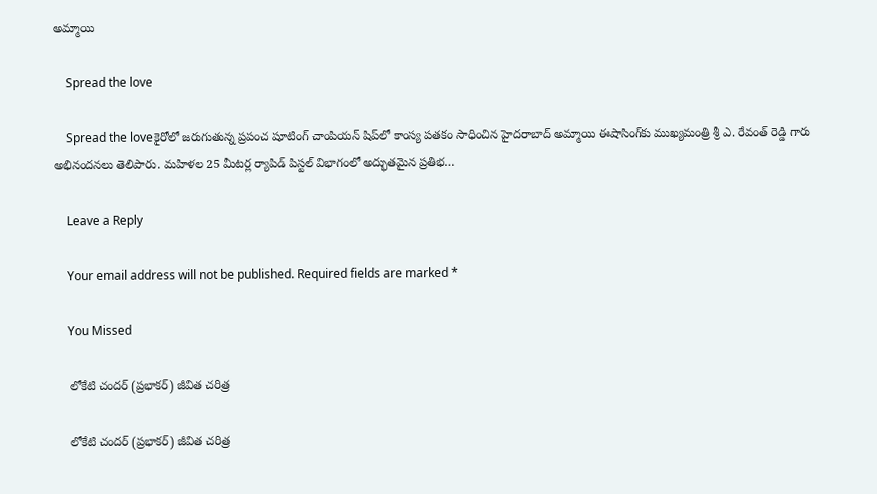అమ్మాయి

    Spread the love

    Spread the loveకైరోలో జరుగుతున్న ప్రపంచ షూటింగ్ చాంపియన్ షిప్‌లో కాంస్య పతకం సాధించిన హైదరాబాద్ అమ్మాయి ఈషాసింగ్‌కు ముఖ్యమంత్రి శ్రీ ఎ. రేవంత్ రెడ్డి గారు అభినందనలు తెలిపారు. మహిళల 25 మీటర్ల ర్యాపిడ్ పిస్టల్ విభాగంలో అద్భుతమైన ప్రతిభ…

    Leave a Reply

    Your email address will not be published. Required fields are marked *

    You Missed

    లోకేటి చందర్ (ప్రభాకర్) జీవిత చరిత్ర

    లోకేటి చందర్ (ప్రభాకర్) జీవిత చరిత్ర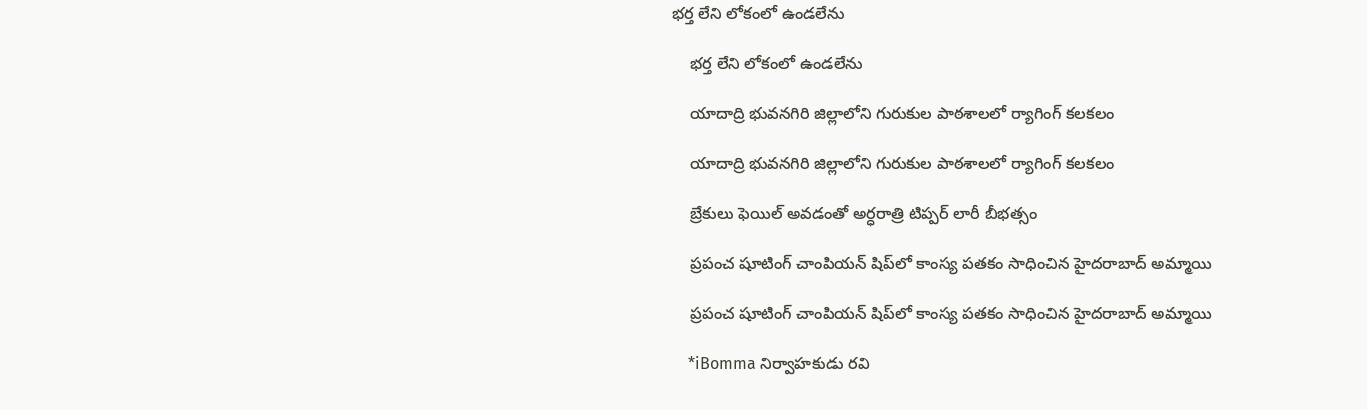భర్త లేని లోకంలో ఉండలేను

    భర్త లేని లోకంలో ఉండలేను

    యాదాద్రి భువనగిరి జిల్లాలోని గురుకుల పాఠశాలలో ర్యాగింగ్ కలకలం

    యాదాద్రి భువనగిరి జిల్లాలోని గురుకుల పాఠశాలలో ర్యాగింగ్ కలకలం

    బ్రేకులు ఫెయిల్ అవడంతో అర్ధరాత్రి టిప్పర్ లారీ బీభత్సం

    ప్రపంచ షూటింగ్ చాంపియన్ షిప్‌లో కాంస్య పతకం సాధించిన హైదరాబాద్ అమ్మాయి

    ప్రపంచ షూటింగ్ చాంపియన్ షిప్‌లో కాంస్య పతకం సాధించిన హైదరాబాద్ అమ్మాయి

    *iBomma నిర్వాహకుడు రవి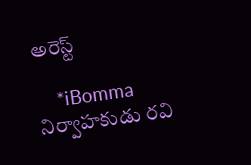అరెస్ట్

    *iBomma నిర్వాహకుడు రవి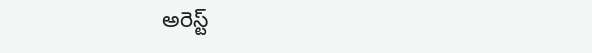అరెస్ట్